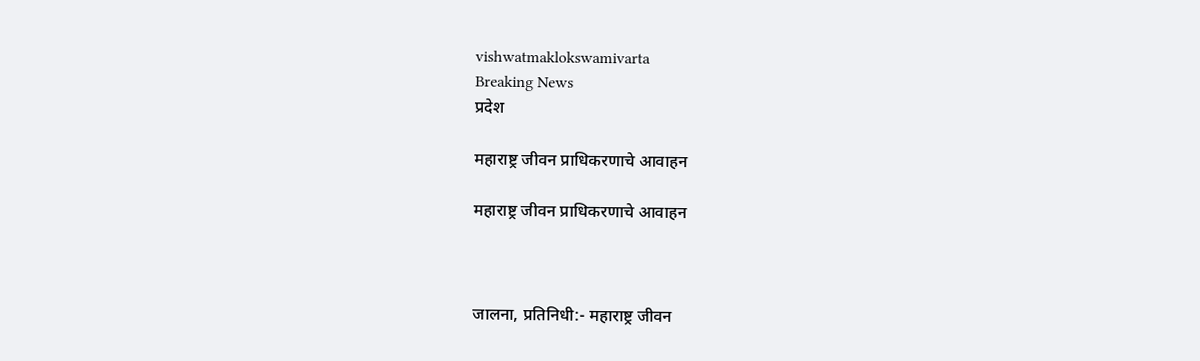vishwatmaklokswamivarta
Breaking News
प्रदेश

महाराष्ट्र जीवन प्राधिकरणाचे आवाहन

महाराष्ट्र जीवन प्राधिकरणाचे आवाहन



जालना, प्रतिनिधी:- महाराष्ट्र जीवन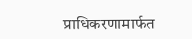प्राधिकरणामार्फत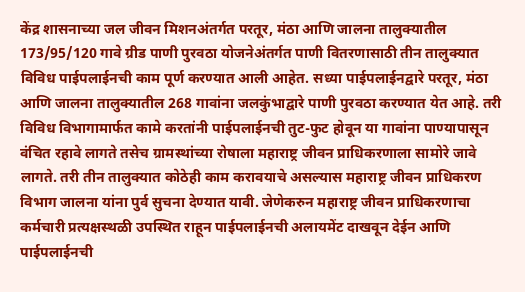केंद्र शासनाच्या जल जीवन मिशनअंतर्गत परतूर, मंठा आणि जालना तालुक्यातील 173/95/120 गावे ग्रीड पाणी पुरवठा योजनेअंतर्गत पाणी वितरणासाठी तीन तालुक्यात विविध पाईपलाईनची काम पूर्ण करण्यात आली आहेत. सध्या पाईपलाईनद्वारे परतूर, मंठा आणि जालना तालुक्यातील 268 गावांना जलकुंभाद्वारे पाणी पुरवठा करण्यात येत आहे. तरी विविध विभागामार्फत कामे करतांनी पाईपलाईनची तुट-फुट होवून या गावांना पाण्यापासून वंचित रहावे लागते तसेच ग्रामस्थांच्या रोषाला महाराष्ट्र जीवन प्राधिकरणाला सामोरे जावे लागते. तरी तीन तालुक्यात कोठेही काम करावयाचे असल्यास महाराष्ट्र जीवन प्राधिकरण विभाग जालना यांना पुर्व सुचना देण्यात यावी. जेणेकरुन महाराष्ट्र जीवन प्राधिकरणाचा कर्मचारी प्रत्यक्षस्थळी उपस्थित राहून पाईपलाईनची अलायमेंट दाखवून देईन आणि पाईपलाईनची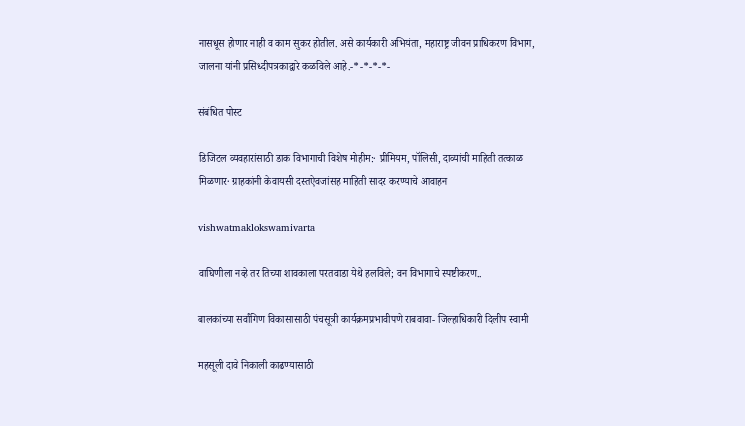नासधूस होणार नाही व काम सुकर होतील. असे कार्यकारी अभियंता, महाराष्ट्र जीवन प्राधिकरण विभाग, जालना यांनी प्रसिध्दीपत्रकाद्वारे कळविले आहे.-*-*-*-*-

संबंधित पोस्ट

डिजिटल व्यवहारांसाठी डाक विभागाची विशेष मोहीम:· प्रीमियम, पॉलिसी, दाव्यांची माहिती तत्काळ मिळणार· ग्राहकांनी केवायसी दस्तऐवजांसह माहिती सादर करण्याचे आवाहन

vishwatmaklokswamivarta

वाघिणीला नव्हे तर तिच्या शावकाला परतवाडा येथे हलविले; वन विभागाचे स्पष्टीकरण..

बालकांच्या सर्वांगिण विकासासाठी पंचसूत्री कार्यक्रमप्रभावीपणे राबवावा- जिल्हाधिकारी दिलीप स्वामी

महसूली दावे निकाली काढण्यासाठी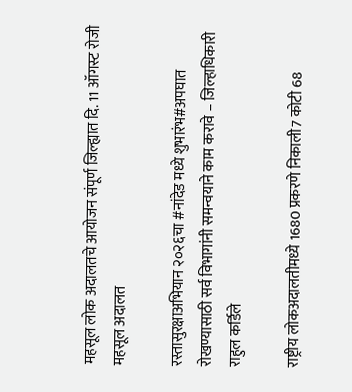महसूल लोक अदालतचे आयोजन संपूर्ण जिल्ह्यात दि. 11 ऑगस्ट रोजी महसूल अदालत

रस्तासुरक्षाअभियान २०२६चा #नांदेड मध्ये शुभारंभ#अपघात रोखण्यासाठी सर्व विभागांनी समन्वयाने काम करावे – जिल्हाधिकारी राहुल कर्डिले

राष्ट्रीय लोकअदालतीमध्ये 1680 प्रकरणे निकाली7 कोटी 68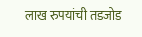लाख रुपयांची तडजोड